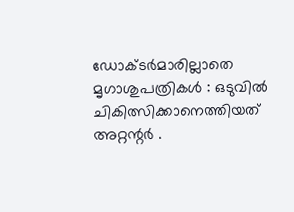ഡോക്ടര്‍മാരില്ലാതെ മൃഗാശുപത്രികള്‍ : ഒടുവില്‍ ചികിത്സിക്കാനെത്തിയത്‌ അറ്റന്റര്‍ .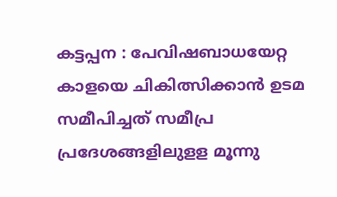കട്ടപ്പന : പേവിഷബാധയേറ്റ കാളയെ ചികിത്സിക്കാന്‍ ഉടമ സമീപിച്ചത്‌ സമീപ്ര പ്രദേശങ്ങളിലുളള മൂന്നു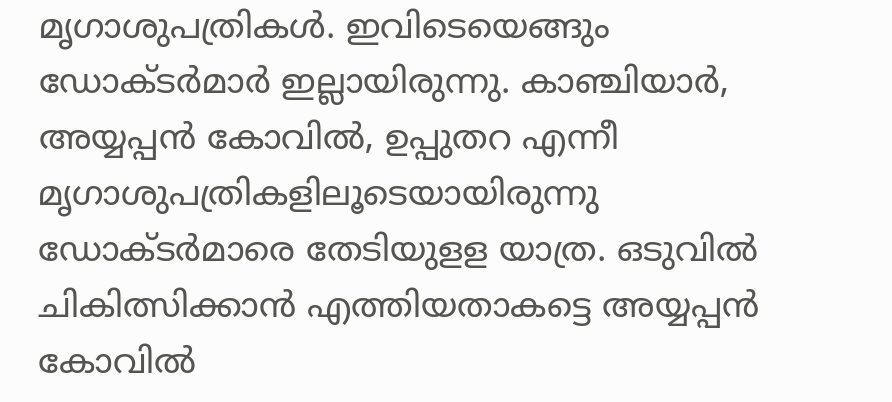മൃഗാശുപത്രികള്‍. ഇവിടെയെങ്ങും ഡോക്ടര്‍മാര്‍ ഇല്ലായിരുന്നു. കാഞ്ചിയാര്‍, അയ്യപ്പന്‍ കോവില്‍, ഉപ്പുതറ എന്നീ മൃഗാശുപത്രികളിലൂടെയായിരുന്നു ഡോക്ടര്‍മാരെ തേടിയുളള യാത്ര. ഒടുവില്‍ ചികിത്സിക്കാന്‍ എത്തിയതാകട്ടെ അയ്യപ്പന്‍ കോവില്‍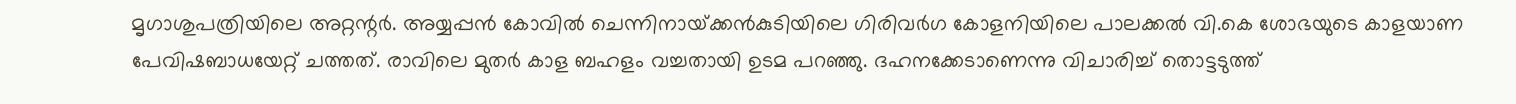മൃഗാശുപത്രിയിലെ അറ്റന്റര്‍. അയ്യപ്പന്‍ കോവില്‍ ചെന്നിനായ്‌ക്കന്‍കുടിയിലെ ഗിരിവര്‍ഗ കോളനിയിലെ പാലക്കല്‍ വി.കെ ശോഭയുടെ കാളയാണ പേവിഷബാധയേറ്റ്‌ ചത്തത്‌. രാവിലെ മുതര്‍ കാള ബഹളം വച്ചതായി ഉടമ പറഞ്ഞു. ദഹനക്കേടാണെന്നു വിചാരിച്ച്‌ തൊട്ടടുത്ത്‌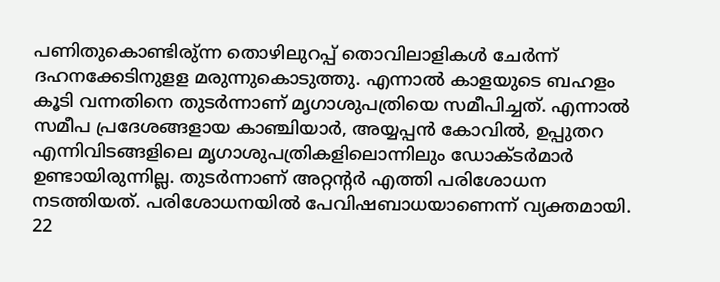പണിതുകൊണ്ടിരു്‌ന്ന തൊഴിലുറപ്പ്‌ തൊവിലാളികള്‍ ചേര്‍ന്ന്‌ ദഹനക്കേടിനുളള മരുന്നുകൊടുത്തു. എന്നാല്‍ കാളയുടെ ബഹളം കൂടി വന്നതിനെ തുടര്‍ന്നാണ്‌ മൃഗാശുപത്രിയെ സമീപിച്ചത്‌. എന്നാല്‍ സമീപ പ്രദേശങ്ങളായ കാഞ്ചിയാര്‍, അയ്യപ്പന്‍ കോവില്‍, ഉപ്പുതറ എന്നിവിടങ്ങളിലെ മൃഗാശുപത്രികളിലൊന്നിലും ഡോക്ടര്‍മാര്‍ ഉണ്ടായിരുന്നില്ല. തുടര്‍ന്നാണ്‌ അറ്റന്റര്‍ എത്തി പരിശോധന നടത്തിയത്‌. പരിശോധനയില്‍ പേവിഷബാധയാണെന്ന്‌ വ്യക്തമായി. 22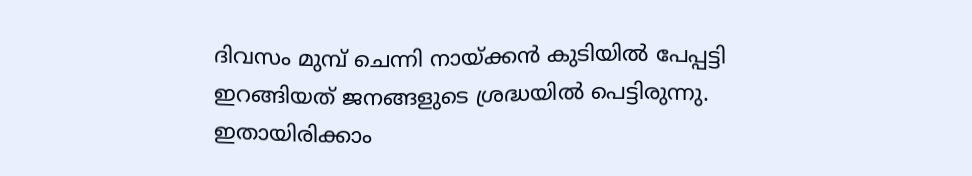ദിവസം മുമ്പ്‌ ചെന്നി നായ്‌ക്കന്‍ കുടിയില്‍ പേപ്പട്ടി ഇറങ്ങിയത്‌ ജനങ്ങളുടെ ശ്രദ്ധയില്‍ പെട്ടിരുന്നു. ഇതായിരിക്കാം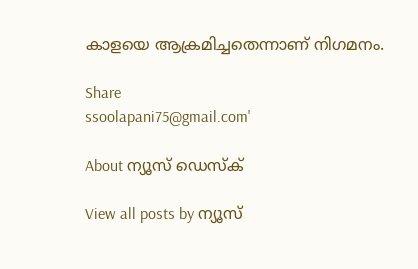കാളയെ ആക്രമിച്ചതെന്നാണ്‌ നിഗമനം.

Share
ssoolapani75@gmail.com'

About ന്യൂസ് ഡെസ്ക്

View all posts by ന്യൂസ്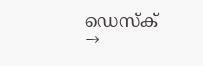ഡെസ്ക് →